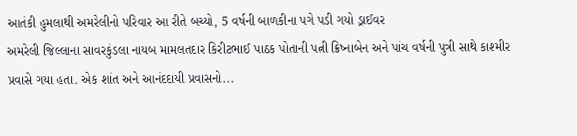આતંકી હુમલાથી અમરેલીનો પરિવાર આ રીતે બચ્યો, 5 વર્ષની બાળકીના પગે પડી ગયો ડ્રાઈવર
અમરેલી જિલ્લાના સાવરકુંડલા નાયબ મામલતદાર કિરીટભાઈ પાઠક પોતાની પત્ની ક્રિષ્નાબેન અને પાંચ વર્ષની પુત્રી સાથે કાશ્મીર પ્રવાસે ગયા હતા. એક શાંત અને આનંદદાયી પ્રવાસનો...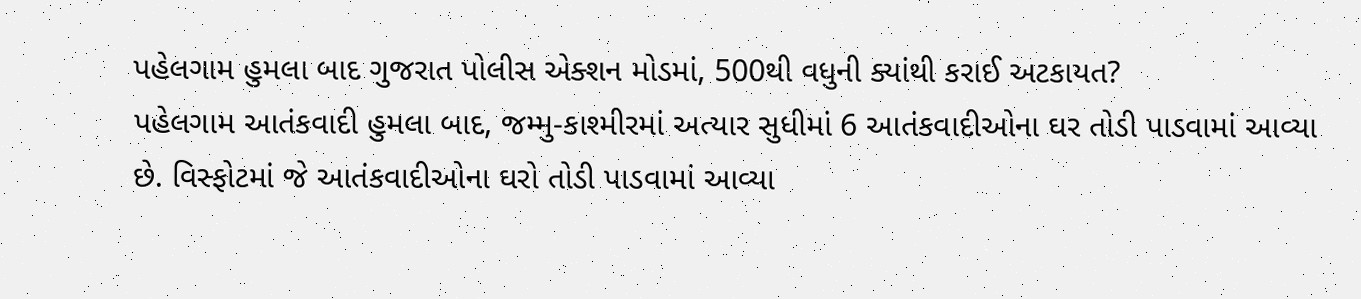પહેલગામ હુમલા બાદ ગુજરાત પોલીસ એક્શન મોડમાં, 500થી વધુની ક્યાંથી કરાઈ અટકાયત?
પહેલગામ આતંકવાદી હુમલા બાદ, જમ્મુ-કાશ્મીરમાં અત્યાર સુધીમાં 6 આતંકવાદીઓના ઘર તોડી પાડવામાં આવ્યા છે. વિસ્ફોટમાં જે આતંકવાદીઓના ઘરો તોડી પાડવામાં આવ્યા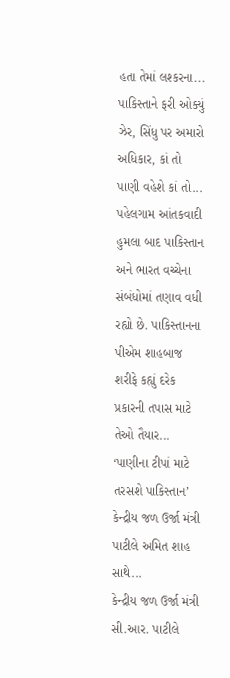હતા તેમાં લશ્કરના...
પાકિસ્તાને ફરી ઓક્યું ઝેર, સિંધુ પર અમારો અધિકાર, કાં તો પાણી વહેશે કાં તો...
પહેલગામ આંતકવાદી હુમલા બાદ પાકિસ્તાન અને ભારત વચ્ચેના સંબંધોમાં તણાવ વધી રહ્યો છે. પાકિસ્તાનના પીએમ શાહબાજ શરીફે કહ્યું દરેક પ્રકારની તપાસ માટે તેઓ તૈયાર...
‘પાણીના ટીપાં માટે તરસશે પાકિસ્તાન’ કેન્દ્રીય જળ ઉર્જા મંત્રી પાટીલે અમિત શાહ સાથે...
કેન્દ્રીય જળ ઉર્જા મંત્રી સી.આર. પાટીલે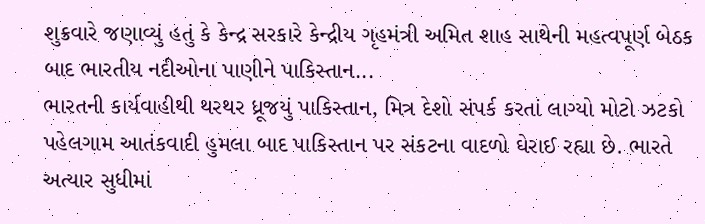શુક્રવારે જણાવ્યું હતું કે કેન્દ્ર સરકારે કેન્દ્રીય ગૃહમંત્રી અમિત શાહ સાથેની મહત્વપૂર્ણ બેઠક બાદ ભારતીય નદીઓના પાણીને પાકિસ્તાન...
ભારતની કાર્યવાહીથી થરથર ધ્રૂજયું પાકિસ્તાન, મિત્ર દેશો સંપર્ક કરતાં લાગ્યો મોટો ઝટકો
પહેલગામ આતંકવાદી હુમલા બાદ પાકિસ્તાન પર સંકટના વાદળો ઘેરાઈ રહ્યા છે. ભારતે અત્યાર સુધીમાં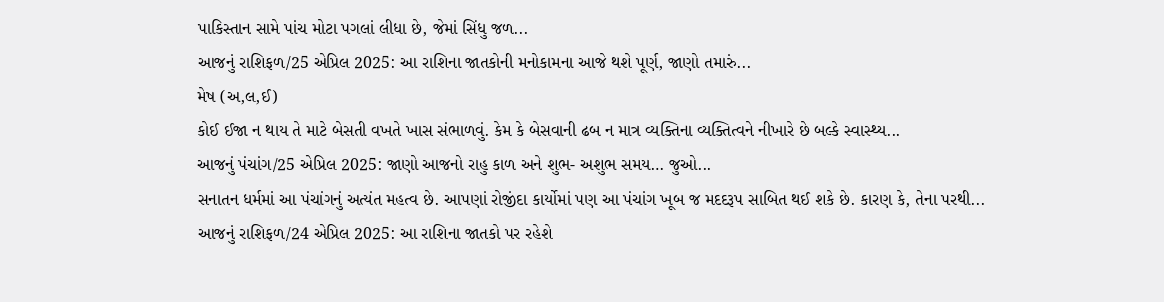પાકિસ્તાન સામે પાંચ મોટા પગલાં લીધા છે, જેમાં સિંધુ જળ...
આજનું રાશિફળ/25 એપ્રિલ 2025: આ રાશિના જાતકોની મનોકામના આજે થશે પૂર્ણ, જાણો તમારું...
મેષ (અ,લ,ઈ)
કોઈ ઈજા ન થાય તે માટે બેસતી વખતે ખાસ સંભાળવું. કેમ કે બેસવાની ઢબ ન માત્ર વ્યક્તિના વ્યક્તિત્વને નીખારે છે બલ્કે સ્વાસ્થ્ય...
આજનું પંચાંગ/25 એપ્રિલ 2025: જાણો આજનો રાહુ કાળ અને શુભ- અશુભ સમય… જુઓ...
સનાતન ધર્મમાં આ પંચાંગનું અત્યંત મહત્વ છે. આપણાં રોજીંદા કાર્યોમાં પણ આ પંચાંગ ખૂબ જ મદદરૂપ સાબિત થઈ શકે છે. કારણ કે, તેના પરથી...
આજનું રાશિફળ/24 એપ્રિલ 2025: આ રાશિના જાતકો પર રહેશે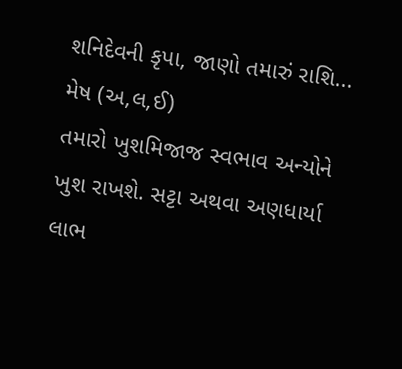શનિદેવની કૃપા, જાણો તમારું રાશિ...
મેષ (અ,લ,ઈ)
તમારો ખુશમિજાજ સ્વભાવ અન્યોને ખુશ રાખશે. સટ્ટા અથવા અણધાર્યા લાભ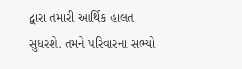દ્વારા તમારી આર્થિક હાલત સુધરશે. તમને પરિવારના સભ્યો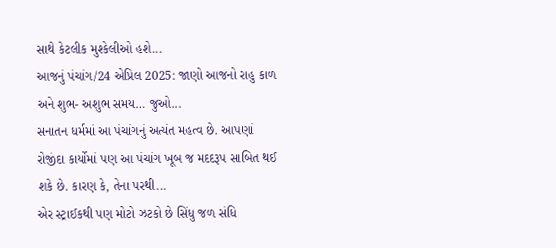સાથે કેટલીક મુશ્કેલીઓ હશે...
આજનું પંચાંગ/24 એપ્રિલ 2025: જાણો આજનો રાહુ કાળ અને શુભ- અશુભ સમય… જુઓ...
સનાતન ધર્મમાં આ પંચાંગનું અત્યંત મહત્વ છે. આપણાં રોજીંદા કાર્યોમાં પણ આ પંચાંગ ખૂબ જ મદદરૂપ સાબિત થઈ શકે છે. કારણ કે, તેના પરથી...
એર સ્ટ્રાઈકથી પણ મોટો ઝટકો છે સિંધુ જળ સંધિ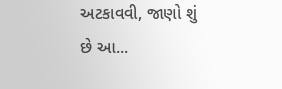અટકાવવી, જાણો શું છે આ...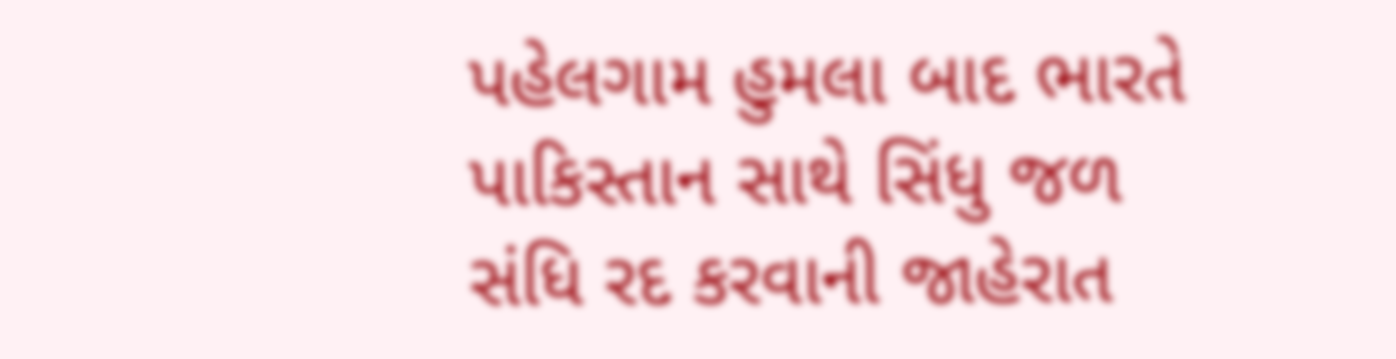પહેલગામ હુમલા બાદ ભારતે પાકિસ્તાન સાથે સિંધુ જળ સંધિ રદ કરવાની જાહેરાત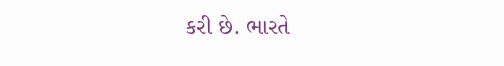કરી છે. ભારતે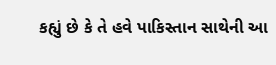કહ્યું છે કે તે હવે પાકિસ્તાન સાથેની આ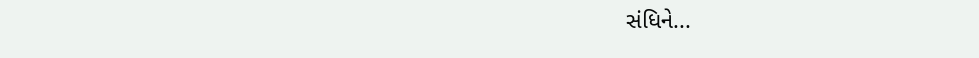સંધિને...